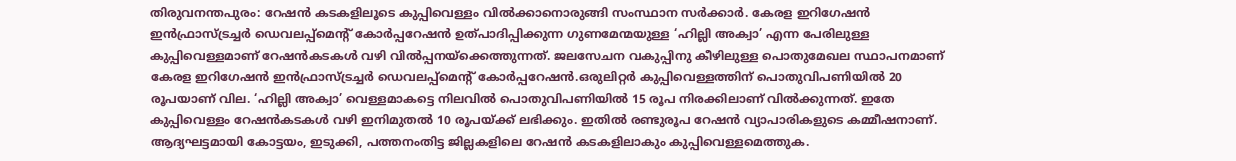തിരുവനന്തപുരം: റേഷൻ കടകളിലൂടെ കുപ്പിവെള്ളം വിൽക്കാനൊരുങ്ങി സംസ്ഥാന സർക്കാർ. കേരള ഇറിഗേഷൻ ഇൻഫ്രാസ്ട്രച്ചർ ഡെവലപ്പ്മെന്റ് കോർപ്പറേഷൻ ഉത്പാദിപ്പിക്കുന്ന ഗുണമേന്മയുള്ള ‘ഹില്ലി അക്വാ’ എന്ന പേരിലുള്ള കുപ്പിവെള്ളമാണ് റേഷൻകടകൾ വഴി വിൽപ്പനയ്ക്കെത്തുന്നത്. ജലസേചന വകുപ്പിനു കീഴിലുള്ള പൊതുമേഖല സ്ഥാപനമാണ് കേരള ഇറിഗേഷൻ ഇൻഫ്രാസ്ട്രച്ചർ ഡെവലപ്പ്മെന്റ് കോർപ്പറേഷൻ.ഒരുലിറ്റർ കുപ്പിവെള്ളത്തിന് പൊതുവിപണിയിൽ 20 രൂപയാണ് വില. ‘ഹില്ലി അക്വാ’ വെള്ളമാകട്ടെ നിലവിൽ പൊതുവിപണിയിൽ 15 രൂപ നിരക്കിലാണ് വിൽക്കുന്നത്. ഇതേ കുപ്പിവെള്ളം റേഷൻകടകൾ വഴി ഇനിമുതൽ 10 രൂപയ്ക്ക് ലഭിക്കും. ഇതിൽ രണ്ടുരൂപ റേഷൻ വ്യാപാരികളുടെ കമ്മീഷനാണ്. ആദ്യഘട്ടമായി കോട്ടയം, ഇടുക്കി, പത്തനംതിട്ട ജില്ലകളിലെ റേഷൻ കടകളിലാകും കുപ്പിവെള്ളമെത്തുക.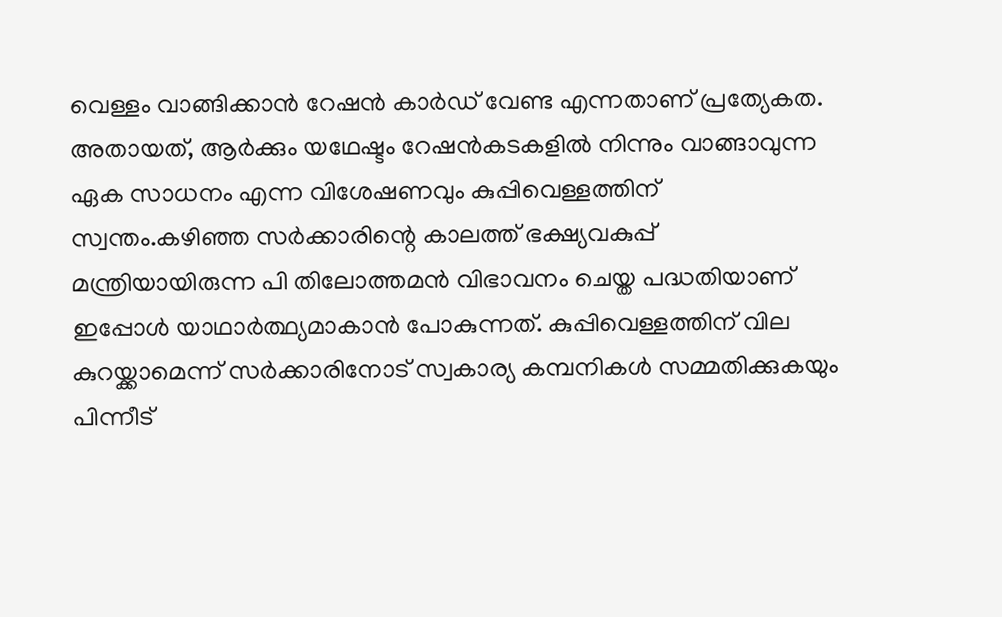വെള്ളം വാങ്ങിക്കാൻ റേഷൻ കാർ‌ഡ് വേണ്ട എന്നതാണ് പ്രത്യേകത. അതായത്, ആർക്കും യഥേഷ്ടം റേഷൻകടകളിൽ നിന്നും വാങ്ങാവുന്ന ഏക സാധനം എന്ന വിശേഷണവും കുപ്പിവെള്ളത്തിന് സ്വന്തം.കഴിഞ്ഞ സർക്കാരിന്റെ കാലത്ത് ഭക്ഷ്യവകുപ്പ് മന്ത്രിയായിരുന്ന പി തിലോത്തമൻ വിഭാവനം ചെയ്ത പദ്ധതിയാണ് ഇപ്പോൾ യാഥാർത്ഥ്യമാകാൻ പോകുന്നത്. കുപ്പിവെള്ളത്തിന് വില കുറയ്ക്കാമെന്ന് സർക്കാരിനോട് സ്വകാര്യ കമ്പനികൾ സമ്മതിക്കുകയും പിന്നീട്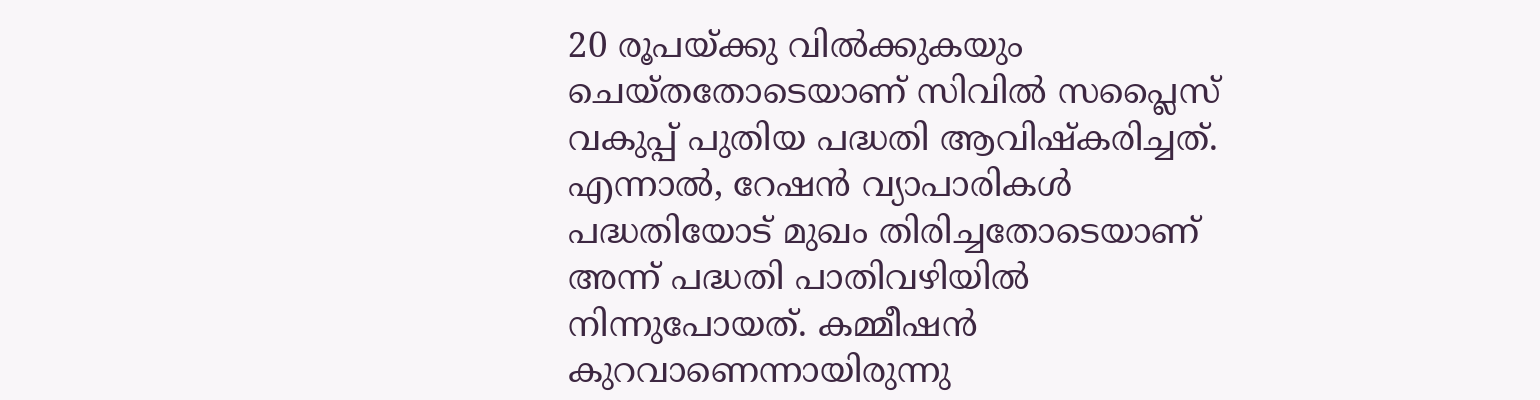20 രൂപയ്ക്കു വിൽക്കുകയും ചെയ്തതോടെയാണ് സിവിൽ സപ്ലൈസ് വകുപ്പ് പുതിയ പദ്ധതി ആവിഷ്കരിച്ചത്. എന്നാൽ, റേഷൻ വ്യാപാരികൾ പദ്ധതിയോട് മുഖം തിരിച്ചതോടെയാണ് അന്ന് പദ്ധതി പാതിവഴിയിൽ നിന്നുപോയത്. കമ്മീഷൻ കുറവാണെന്നായിരുന്നു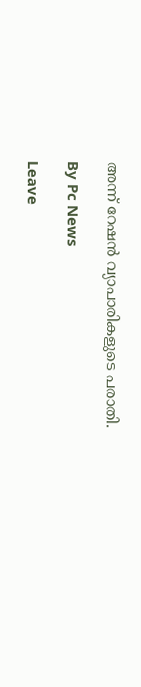അന്ന് റേഷൻ വ്യാപാരികളുടെ പരാതി.

By Pc News

Leave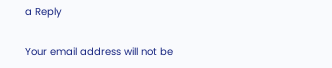a Reply

Your email address will not be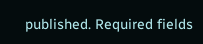published. Required fields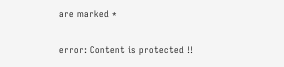are marked *

error: Content is protected !!